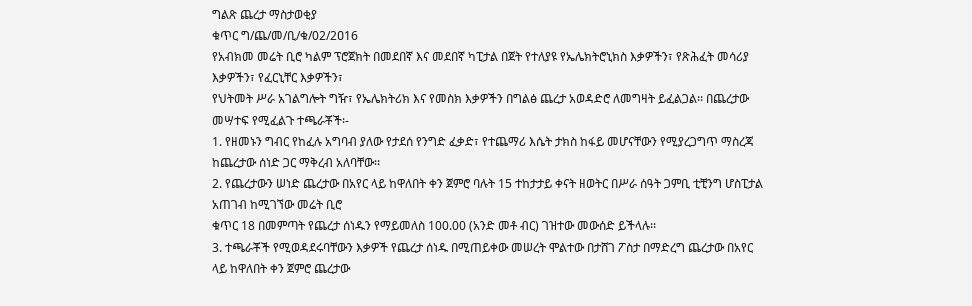ግልጽ ጨረታ ማስታወቂያ
ቁጥር ግ/ጨ/መ/ቢ/ቁ/02/2ዐ16
የአብክመ መሬት ቢሮ ካልም ፕሮጀክት በመደበኛ እና መደበኛ ካፒታል በጀት የተለያዩ የኤሌክትሮኒክስ እቃዎችን፣ የጽሕፈት መሳሪያ እቃዎችን፣ የፈርኒቸር እቃዎችን፣
የህትመት ሥራ አገልግሎት ግዥ፣ የኤሌክትሪክ እና የመስክ እቃዎችን በግልፅ ጨረታ አወዳድሮ ለመግዛት ይፈልጋል፡፡ በጨረታው መሣተፍ የሚፈልጉ ተጫራቾች፡-
1. የዘመኑን ግብር የከፈሉ አግባብ ያለው የታደሰ የንግድ ፈቃድ፣ የተጨማሪ እሴት ታክስ ከፋይ መሆናቸውን የሚያረጋግጥ ማስረጃ ከጨረታው ሰነድ ጋር ማቅረብ አለባቸው፡፡
2. የጨረታውን ሠነድ ጨረታው በአየር ላይ ከዋለበት ቀን ጀምሮ ባሉት 15 ተከታታይ ቀናት ዘወትር በሥራ ሰዓት ጋምቢ ቲቺንግ ሆስፒታል አጠገብ ከሚገኘው መሬት ቢሮ
ቁጥር 18 በመምጣት የጨረታ ሰነዱን የማይመለስ 100.00 (አንድ መቶ ብር) ገዝተው መውሰድ ይችላሉ፡፡
3. ተጫራቾች የሚወዳደሩባቸውን እቃዎች የጨረታ ሰነዱ በሚጠይቀው መሠረት ሞልተው በታሸገ ፖስታ በማድረግ ጨረታው በአየር ላይ ከዋለበት ቀን ጀምሮ ጨረታው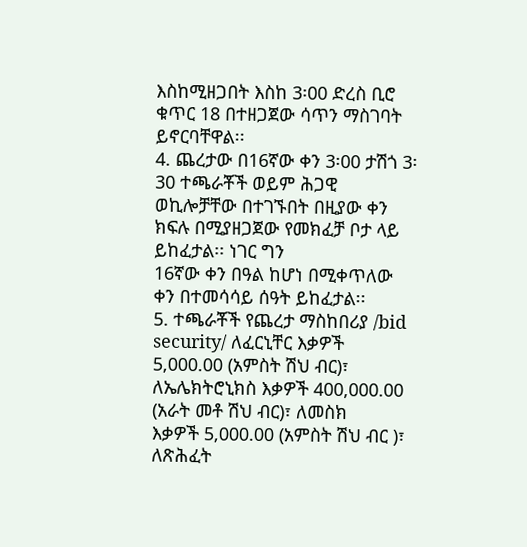እስከሚዘጋበት እስከ 3፡00 ድረስ ቢሮ ቁጥር 18 በተዘጋጀው ሳጥን ማስገባት ይኖርባቸዋል፡፡
4. ጨረታው በ16ኛው ቀን 3፡00 ታሽጎ 3፡30 ተጫራቾች ወይም ሕጋዊ ወኪሎቻቸው በተገኙበት በዚያው ቀን ክፍሉ በሚያዘጋጀው የመክፈቻ ቦታ ላይ ይከፈታል፡፡ ነገር ግን
16ኛው ቀን በዓል ከሆነ በሚቀጥለው ቀን በተመሳሳይ ሰዓት ይከፈታል፡፡
5. ተጫራቾች የጨረታ ማስከበሪያ /bid security/ ለፈርኒቸር እቃዎች 5,000.00 (አምስት ሽህ ብር)፣ ለኤሌክትሮኒክስ እቃዎች 400,000.00 (አራት መቶ ሽህ ብር)፣ ለመስክ
እቃዎች 5,000.00 (አምስት ሽህ ብር )፣ ለጽሕፈት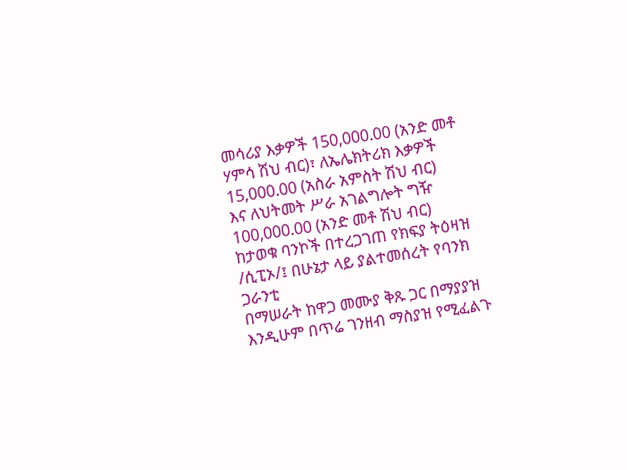መሳሪያ እቃዎች 150,000.00 (አንድ መቶ ሃምሳ ሽህ ብር)፣ ለኤሌክትሪክ እቃዎች 15,000.00 (አስራ አምስት ሽህ ብር)
እና ለህትመት ሥራ አገልግሎት ግዥ 100,000.00 (አንድ መቶ ሽህ ብር) ከታወቁ ባንኮች በተረጋገጠ የክፍያ ትዕዛዝ /ሲፒኦ/፤ በሁኔታ ላይ ያልተመሰረት የባንክ ጋራንቲ
በማሠራት ከዋጋ መሙያ ቅጹ ጋር በማያያዝ እንዲሁም በጥሬ ገንዘብ ማስያዝ የሚፈልጉ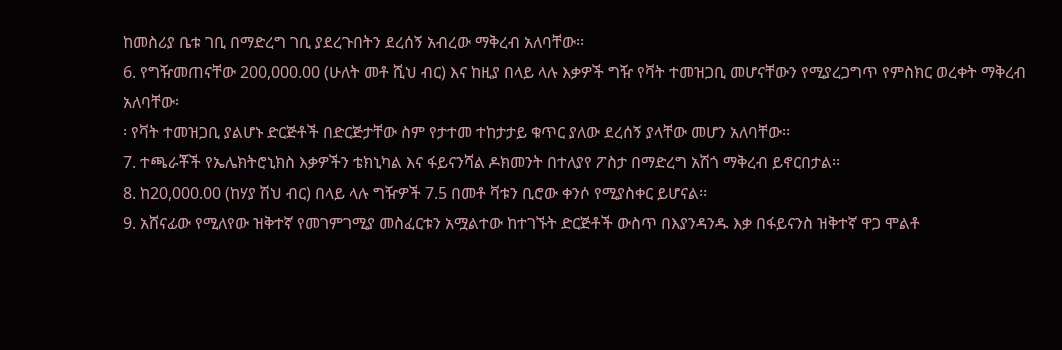ከመስሪያ ቤቱ ገቢ በማድረግ ገቢ ያደረጉበትን ደረሰኝ አብረው ማቅረብ አለባቸው፡፡
6. የግዥመጠናቸው 200,000.00 (ሁለት መቶ ሺህ ብር) እና ከዚያ በላይ ላሉ እቃዎች ግዥ የቫት ተመዝጋቢ መሆናቸውን የሚያረጋግጥ የምስክር ወረቀት ማቅረብ አለባቸው፡
፡ የቫት ተመዝጋቢ ያልሆኑ ድርጅቶች በድርጅታቸው ስም የታተመ ተከታታይ ቁጥር ያለው ደረሰኝ ያላቸው መሆን አለባቸው፡፡
7. ተጫራቾች የኤሌክትሮኒክስ እቃዎችን ቴክኒካል እና ፋይናንሻል ዶክመንት በተለያየ ፖስታ በማድረግ አሽጎ ማቅረብ ይኖርበታል፡፡
8. ከ20,000.00 (ከሃያ ሽህ ብር) በላይ ላሉ ግዥዎች 7.5 በመቶ ቫቱን ቢሮው ቀንሶ የሚያስቀር ይሆናል፡፡
9. አሸናፊው የሚለየው ዝቅተኛ የመገምገሚያ መስፈርቱን አሟልተው ከተገኙት ድርጅቶች ውስጥ በእያንዳንዱ እቃ በፋይናንስ ዝቅተኛ ዋጋ ሞልቶ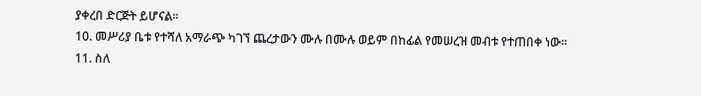ያቀረበ ድርጅት ይሆናል፡፡
10. መሥሪያ ቤቱ የተሻለ አማራጭ ካገኘ ጨረታውን ሙሉ በሙሉ ወይም በከፊል የመሠረዝ መብቱ የተጠበቀ ነው፡፡
11. ስለ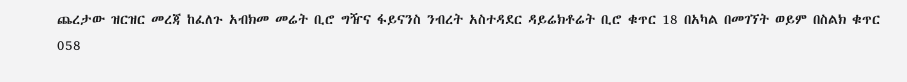ጨረታው ዝርዝር መረጃ ከፈለጉ አብክመ መሬት ቢሮ ግዥና ፋይናንስ ንብረት አስተዳደር ዳይሬክቶሬት ቢሮ ቁጥር 18 በአካል በመገኘት ወይም በስልክ ቁጥር 058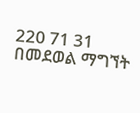220 71 31 በመደወል ማግኘት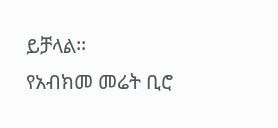ይቻላል፡፡
የአብክመ መሬት ቢሮ